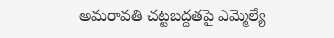అమరావతి చట్టబద్దతపై ఎమ్మెల్యే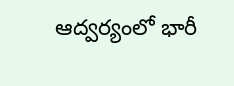ఆద్వర్యంలో భారీ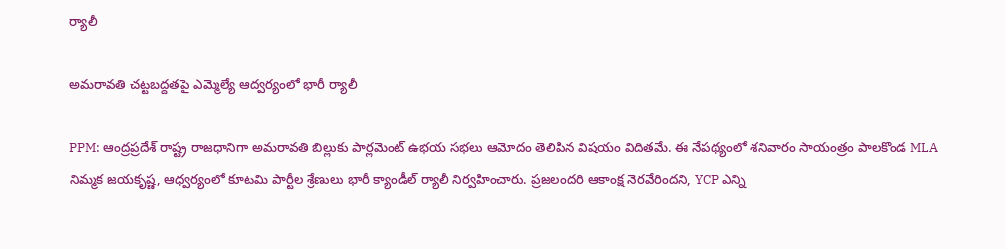ర్యాలీ

అమరావతి చట్టబద్దతపై ఎమ్మెల్యే ఆద్వర్యంలో భారీ ర్యాలీ

PPM: ఆంద్రప్రదేశ్ రాష్ట్ర రాజధానిగా అమరావతి బిల్లుకు పార్లమెంట్‌ ఉభయ సభలు ఆమోదం తెలిపిన విషయం విదితమే. ఈ నేపథ్యంలో శనివారం సాయంత్రం పాలకొండ MLA నిమ్మక జయకృష్ణ, ఆధ్వర్యంలో కూటమి పార్టీల శ్రేణులు భారీ క్యాండీల్ ర్యాలీ నిర్వహించారు. ప్రజలందరి ఆకాంక్ష నెరవేరిందని, YCP ఎన్ని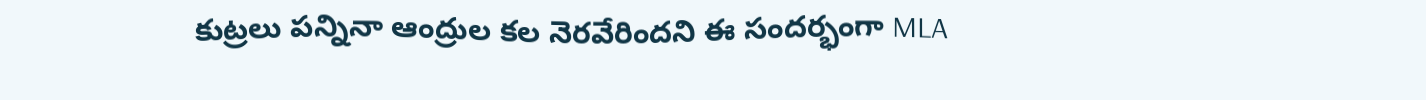కుట్రలు పన్నినా ఆంద్రుల కల నెరవేరిందని ఈ సందర్భంగా MLA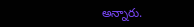అన్నారు.